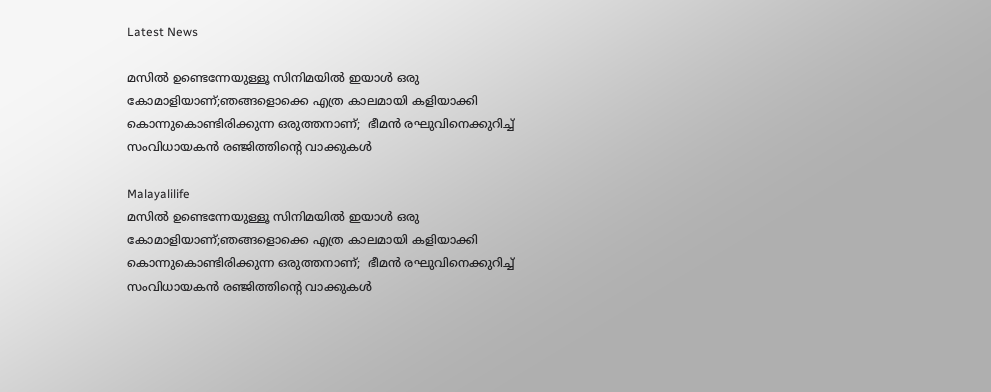Latest News

മസില്‍ ഉണ്ടെന്നേയുള്ളൂ സിനിമയില്‍ ഇയാള്‍ ഒരു കോമാളിയാണ്;ഞങ്ങളൊക്കെ എത്ര കാലമായി കളിയാക്കി കൊന്നുകൊണ്ടിരിക്കുന്ന ഒരുത്തനാണ്;  ഭീമന്‍ രഘുവിനെക്കുറിച്ച് സംവിധായകന്‍ രഞ്ജിത്തിന്റെ വാക്കുകള്‍

Malayalilife
മസില്‍ ഉണ്ടെന്നേയുള്ളൂ സിനിമയില്‍ ഇയാള്‍ ഒരു കോമാളിയാണ്;ഞങ്ങളൊക്കെ എത്ര കാലമായി കളിയാക്കി കൊന്നുകൊണ്ടിരിക്കുന്ന ഒരുത്തനാണ്;  ഭീമന്‍ രഘുവിനെക്കുറിച്ച് സംവിധായകന്‍ രഞ്ജിത്തിന്റെ വാക്കുകള്‍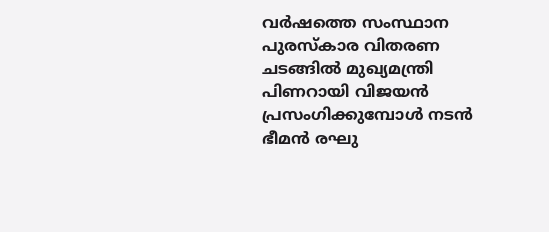വര്‍ഷത്തെ സംസ്ഥാന പുരസ്‌കാര വിതരണ ചടങ്ങില്‍ മുഖ്യമന്ത്രി പിണറായി വിജയന്‍ പ്രസംഗിക്കുമ്പോള്‍ നടന്‍ ഭീമന്‍ രഘു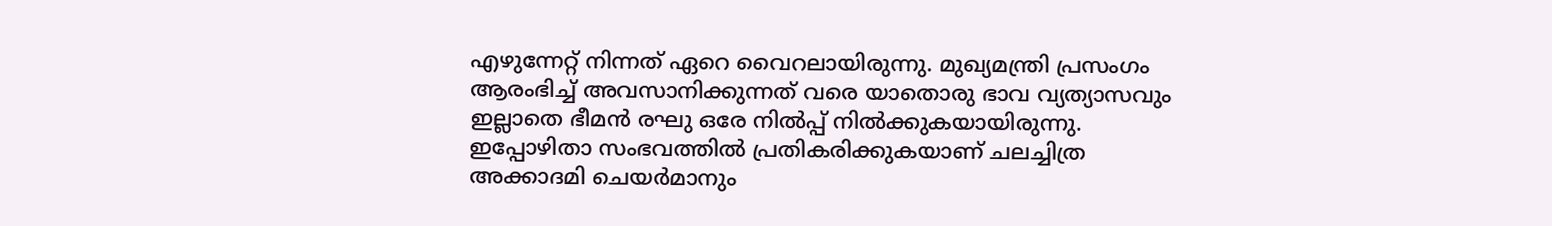എഴുന്നേറ്റ് നിന്നത് ഏറെ വൈറലായിരുന്നു. മുഖ്യമന്ത്രി പ്രസംഗം ആരംഭിച്ച് അവസാനിക്കുന്നത് വരെ യാതൊരു ഭാവ വ്യത്യാസവും ഇല്ലാതെ ഭീമന്‍ രഘു ഒരേ നില്‍പ്പ് നില്‍ക്കുകയായിരുന്നു. ഇപ്പോഴിതാ സംഭവത്തില്‍ പ്രതികരിക്കുകയാണ് ചലച്ചിത്ര അക്കാദമി ചെയര്‍മാനും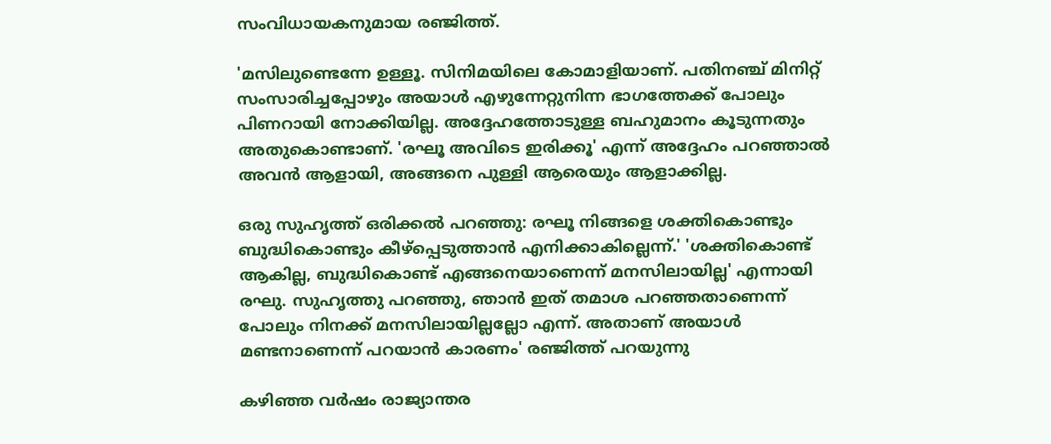സംവിധായകനുമായ രഞ്ജിത്ത്.

'മസിലുണ്ടെന്നേ ഉള്ളൂ. സിനിമയിലെ കോമാളിയാണ്. പതിനഞ്ച് മിനിറ്റ് സംസാരിച്ചപ്പോഴും അയാള്‍ എഴുന്നേറ്റുനിന്ന ഭാഗത്തേക്ക് പോലും പിണറായി നോക്കിയില്ല. അദ്ദേഹത്തോടുള്ള ബഹുമാനം കൂടുന്നതും അതുകൊണ്ടാണ്. 'രഘൂ അവിടെ ഇരിക്കൂ' എന്ന് അദ്ദേഹം പറഞ്ഞാല്‍ അവന്‍ ആളായി, അങ്ങനെ പുള്ളി ആരെയും ആളാക്കില്ല.

ഒരു സുഹൃത്ത് ഒരിക്കല്‍ പറഞ്ഞു: രഘൂ നിങ്ങളെ ശക്തികൊണ്ടും ബുദ്ധികൊണ്ടും കീഴ്പ്പെടുത്താന്‍ എനിക്കാകില്ലെന്ന്.' 'ശക്തികൊണ്ട് ആകില്ല, ബുദ്ധികൊണ്ട് എങ്ങനെയാണെന്ന് മനസിലായില്ല' എന്നായി രഘു. സുഹൃത്തു പറഞ്ഞു, ഞാന്‍ ഇത് തമാശ പറഞ്ഞതാണെന്ന് പോലും നിനക്ക് മനസിലായില്ലല്ലോ എന്ന്. അതാണ് അയാള്‍ മണ്ടനാണെന്ന് പറയാന്‍ കാരണം' രഞ്ജിത്ത് പറയുന്നു

കഴിഞ്ഞ വര്‍ഷം രാജ്യാന്തര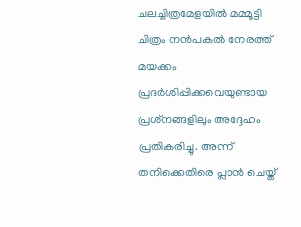ചലച്ചിത്രമേളയില്‍ മമ്മൂട്ടി ചിത്രം നന്‍പകല്‍ നേരത്ത് മയക്കം പ്രദര്‍ശിപ്പിക്കവെയുണ്ടായ പ്രശ്‌നങ്ങളിലും അദ്ദേഹം പ്രതികരിച്ചു. അന്ന് തനിക്കെതിരെ പ്ലാന്‍ ചെയ്ത്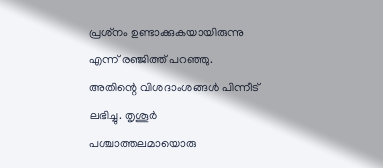പ്രശ്‌നം ഉണ്ടാക്കുകയായിരുന്നു എന്ന് രഞ്ജിത്ത് പറഞ്ഞു. അതിന്റെ വിശദാംശങ്ങള്‍ പിന്നീട് ലഭിച്ചു. തൃശൂര്‍ പശ്ചാത്തലമായൊരു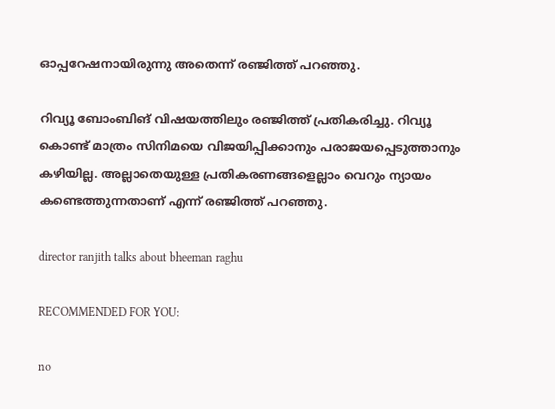ഓപ്പറേഷനായിരുന്നു അതെന്ന് രഞ്ജിത്ത് പറഞ്ഞു.

റിവ്യൂ ബോംബിങ് വിഷയത്തിലും രഞ്ജിത്ത് പ്രതികരിച്ചു. റിവ്യൂ കൊണ്ട് മാത്രം സിനിമയെ വിജയിപ്പിക്കാനും പരാജയപ്പെടുത്താനും കഴിയില്ല. അല്ലാതെയുള്ള പ്രതികരണങ്ങളെല്ലാം വെറും ന്യായം കണ്ടെത്തുന്നതാണ് എന്ന് രഞ്ജിത്ത് പറഞ്ഞു.

director ranjith talks about bheeman raghu

RECOMMENDED FOR YOU:

no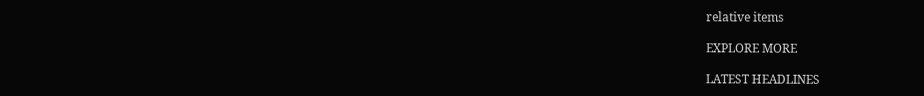relative items

EXPLORE MORE

LATEST HEADLINES